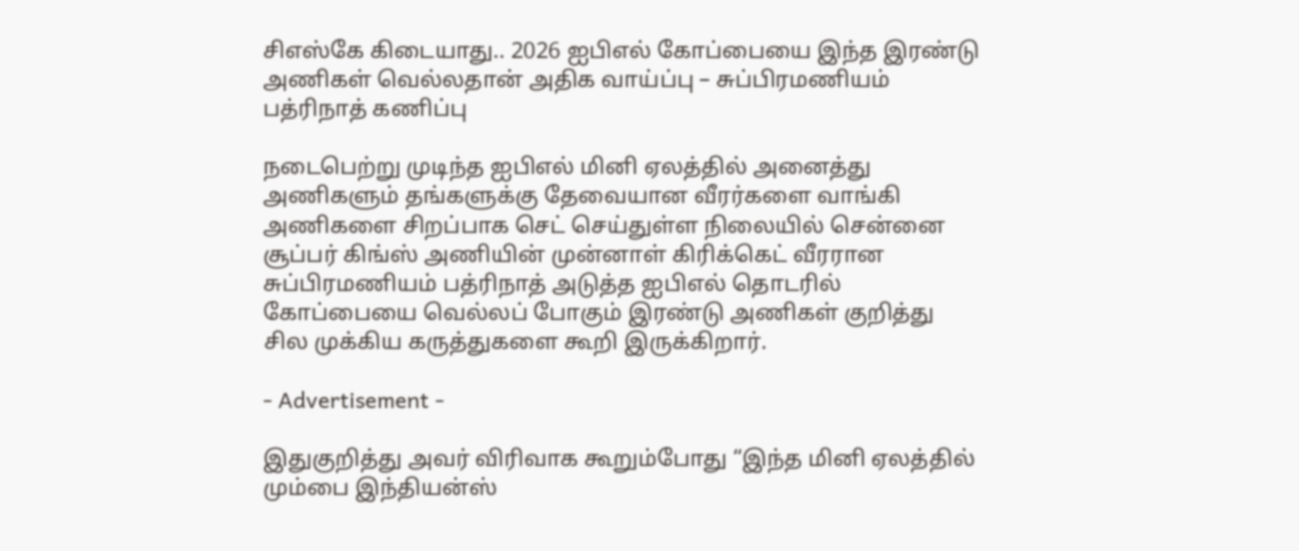சிஎஸ்கே கிடையாது.. 2026 ஐபிஎல் கோப்பையை இந்த இரண்டு அணிகள் வெல்லதான் அதிக வாய்ப்பு – சுப்பிரமணியம் பத்ரிநாத் கணிப்பு

நடைபெற்று முடிந்த ஐபிஎல் மினி ஏலத்தில் அனைத்து அணிகளும் தங்களுக்கு தேவையான வீரர்களை வாங்கி அணிகளை சிறப்பாக செட் செய்துள்ள நிலையில் சென்னை சூப்பர் கிங்ஸ் அணியின் முன்னாள் கிரிக்கெட் வீரரான சுப்பிரமணியம் பத்ரிநாத் அடுத்த ஐபிஎல் தொடரில் கோப்பையை வெல்லப் போகும் இரண்டு அணிகள் குறித்து சில முக்கிய கருத்துகளை கூறி இருக்கிறார்.

- Advertisement -

இதுகுறித்து அவர் விரிவாக கூறும்போது “இந்த மினி ஏலத்தில் மும்பை இந்தியன்ஸ்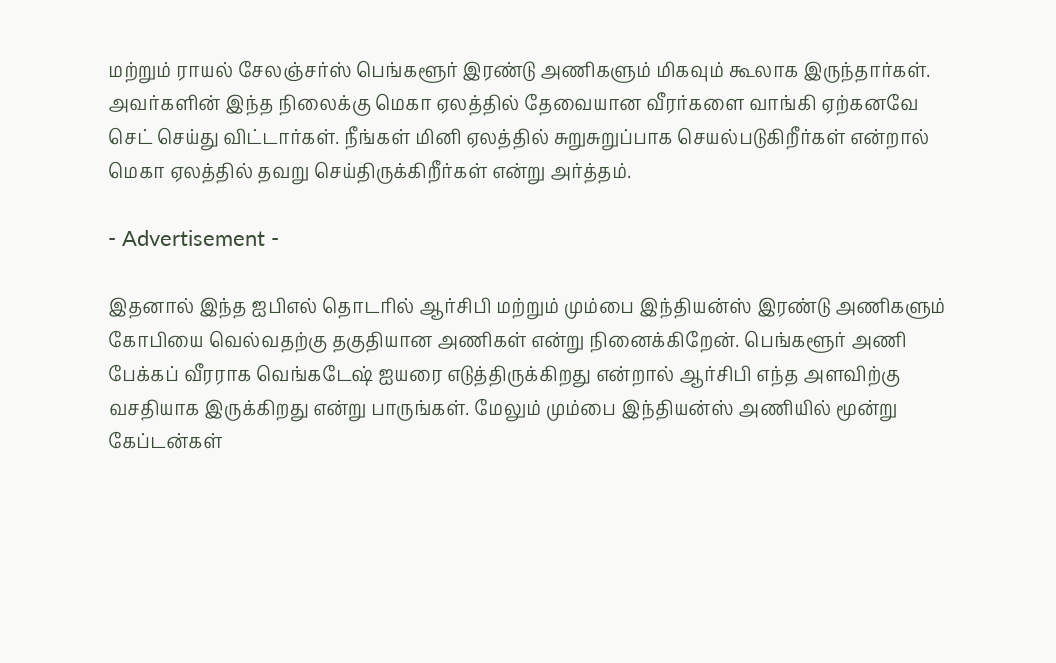மற்றும் ராயல் சேலஞ்சர்ஸ் பெங்களூர் இரண்டு அணிகளும் மிகவும் கூலாக இருந்தார்கள். அவர்களின் இந்த நிலைக்கு மெகா ஏலத்தில் தேவையான வீரர்களை வாங்கி ஏற்கனவே செட் செய்து விட்டார்கள். நீங்கள் மினி ஏலத்தில் சுறுசுறுப்பாக செயல்படுகிறீர்கள் என்றால் மெகா ஏலத்தில் தவறு செய்திருக்கிறீர்கள் என்று அர்த்தம்.

- Advertisement -

இதனால் இந்த ஐபிஎல் தொடரில் ஆர்சிபி மற்றும் மும்பை இந்தியன்ஸ் இரண்டு அணிகளும் கோபியை வெல்வதற்கு தகுதியான அணிகள் என்று நினைக்கிறேன். பெங்களூர் அணி பேக்கப் வீரராக வெங்கடேஷ் ஐயரை எடுத்திருக்கிறது என்றால் ஆர்சிபி எந்த அளவிற்கு வசதியாக இருக்கிறது என்று பாருங்கள். மேலும் மும்பை இந்தியன்ஸ் அணியில் மூன்று கேப்டன்கள்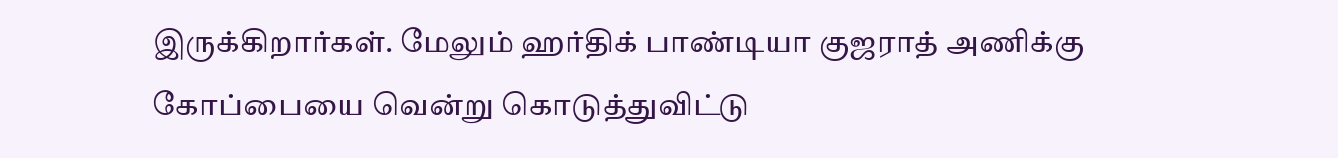இருக்கிறார்கள். மேலும் ஹர்திக் பாண்டியா குஜராத் அணிக்கு கோப்பையை வென்று கொடுத்துவிட்டு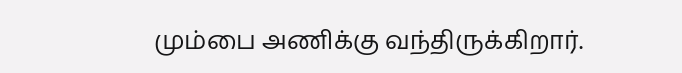மும்பை அணிக்கு வந்திருக்கிறார்.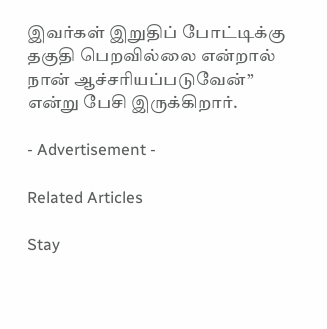இவர்கள் இறுதிப் போட்டிக்கு தகுதி பெறவில்லை என்றால் நான் ஆச்சரியப்படுவேன்” என்று பேசி இருக்கிறார்.

- Advertisement -

Related Articles

Stay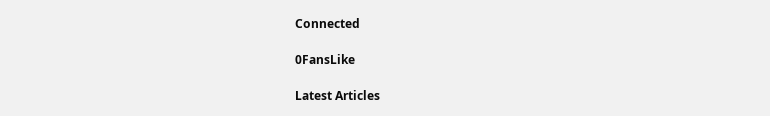Connected

0FansLike

Latest Articles